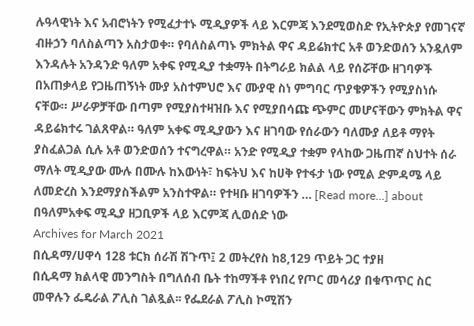ሉዓላዊነት እና አብሮነትን የሚፈታተኑ ሚዲያዎች ላይ እርምጃ እንደሚወስድ የኢትዮጵያ የመገናኛ ብዙኃን ባለስልጣን አስታወቀ። የባለስልጣኑ ምክትል ዋና ዳይሬክተር አቶ ወንድወሰን አንዷለም እንዳሉት አንዳንድ ዓለም አቀፍ የሚዲያ ተቋማት በትግራይ ክልል ላይ የሰሯቸው ዘገባዎች በአጠቃላይ የጋዜጠኝነት ሙያ አስተምህሮ እና ሙያዊ ስነ ምግባር ጥያቄዎችን የሚያስነሱ ናቸው። ሥራዎቻቸው በጣም የሚያስተዛዝቡ እና የሚያበሳጩ ጭምር መሆናቸውን ምክትል ዋና ዳይሬክተሩ ገልጸዋል። ዓለም አቀፍ ሚዲያውን እና ዘገባው የሰራውን ባለሙያ ለይቶ ማየት ያስፈልጋል ሲሉ አቶ ወንድወሰን ተናግረዋል። አንድ የሚዲያ ተቋም የላከው ጋዜጠኛ ስህተት ሰራ ማለት ሚዲያው ሙሉ በሙሉ ከእውነት፣ ከፍትህ እና ከሀቅ የተፋታ ነው የሚል ድምዳሜ ላይ ለመድረስ እንደማያስችልም አንስተዋል። የተዛቡ ዘገባዎችን … [Read more...] about በዓለምአቀፍ ሚዲያ ዘጋቢዎች ላይ እርምጃ ሊወሰድ ነው
Archives for March 2021
በሲዳማ/ሀዋሳ 128 ቱርክ ሰራሽ ሽጉጥ፤ 2 መትረየስ ከ8,129 ጥይት ጋር ተያዘ
በሲዳማ ክልላዊ መንግስት በግለሰብ ቤት ተከማችቶ የነበረ የጦር መሳሪያ በቁጥጥር ስር መዋሉን ፌዴራል ፖሊስ ገልጿል፡፡ የፌደራል ፖሊስ ኮሚሽን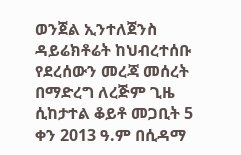ወንጀል ኢንተለጀንስ ዳይሬክቶሬት ከህብረተሰቡ የደረሰውን መረጃ መሰረት በማድረግ ለረጅም ጊዜ ሲከታተል ቆይቶ መጋቢት 5 ቀን 2013 ዓ.ም በሲዳማ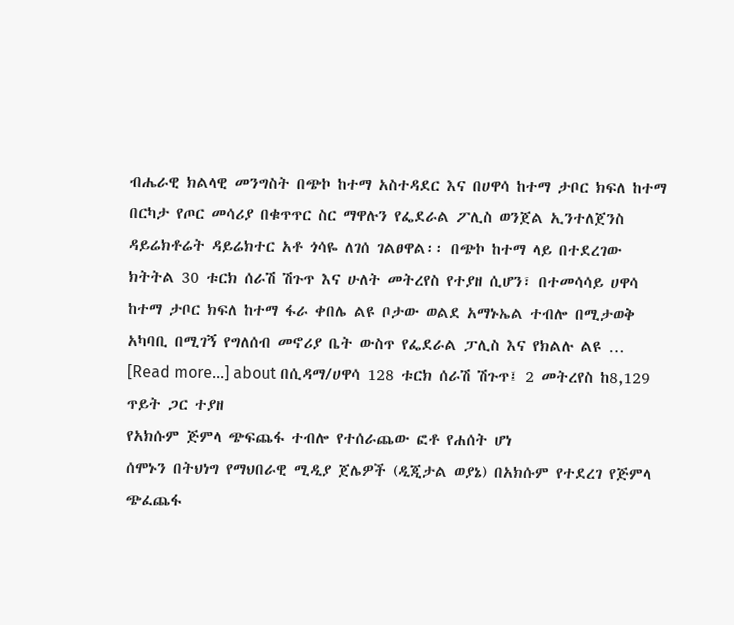ብሔራዊ ክልላዊ መንግስት በጭኮ ከተማ አስተዳደር እና በሀዋሳ ከተማ ታቦር ክፍለ ከተማ በርካታ የጦር መሳሪያ በቁጥጥር ስር ማዋሉን የፌደራል ፖሊስ ወንጀል ኢንተለጀንስ ዳይሬክቶሬት ዳይሬክተር አቶ ጎሳዬ ለገሰ ገልፀዋል፡፡ በጭኮ ከተማ ላይ በተደረገው ክትትል 30 ቱርክ ሰራሽ ሽጉጥ እና ሁለት መትረየስ የተያዘ ሲሆን፣ በተመሳሳይ ሀዋሳ ከተማ ታቦር ክፍለ ከተማ ፋራ ቀበሌ ልዩ ቦታው ወልደ አማኑኤል ተብሎ በሚታወቅ አካባቢ በሚገኝ የግለሰብ መኖሪያ ቤት ውስጥ የፌደራል ፓሊስ እና የክልሉ ልዩ … [Read more...] about በሲዳማ/ሀዋሳ 128 ቱርክ ሰራሽ ሽጉጥ፤ 2 መትረየስ ከ8,129 ጥይት ጋር ተያዘ
የአክሱም ጅምላ ጭፍጨፋ ተብሎ የተሰራጨው ፎቶ የሐሰት ሆነ
ሰሞኑን በትህነግ የማህበራዊ ሚዲያ ጀሌዎች (ዲጂታል ወያኔ) በአክሱም የተደረገ የጅምላ ጭፈጨፋ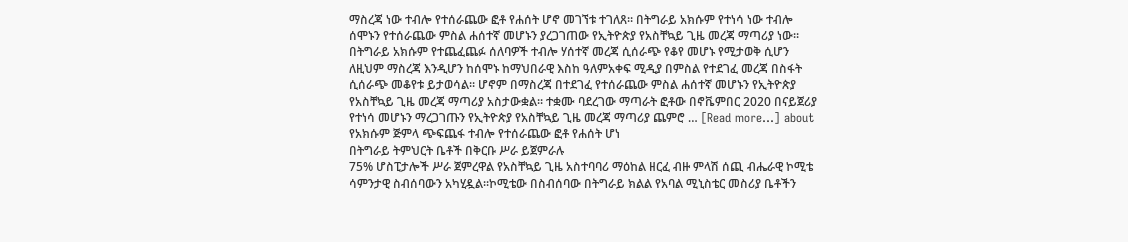ማስረጃ ነው ተብሎ የተሰራጨው ፎቶ የሐሰት ሆኖ መገኘቱ ተገለጸ። በትግራይ አክሱም የተነሳ ነው ተብሎ ሰሞኑን የተሰራጨው ምስል ሐሰተኛ መሆኑን ያረጋገጠው የኢትዮጵያ የአስቸኳይ ጊዜ መረጃ ማጣሪያ ነው። በትግራይ አክሱም የተጨፈጨፉ ሰለባዎች ተብሎ ሃሰተኛ መረጃ ሲሰራጭ የቆየ መሆኑ የሚታወቅ ሲሆን ለዚህም ማስረጃ እንዲሆን ከሰሞኑ ከማህበራዊ እስከ ዓለምአቀፍ ሚዲያ በምስል የተደገፈ መረጃ በስፋት ሲሰራጭ መቆየቱ ይታወሳል። ሆኖም በማስረጃ በተደገፈ የተሰራጨው ምስል ሐሰተኛ መሆኑን የኢትዮጵያ የአስቸኳይ ጊዜ መረጃ ማጣሪያ አስታውቋል፡፡ ተቋሙ ባደረገው ማጣራት ፎቶው በኖቬምበር 2020 በናይጀሪያ የተነሳ መሆኑን ማረጋገጡን የኢትዮጵያ የአስቸኳይ ጊዜ መረጃ ማጣሪያ ጨምሮ … [Read more...] about የአክሱም ጅምላ ጭፍጨፋ ተብሎ የተሰራጨው ፎቶ የሐሰት ሆነ
በትግራይ ትምህርት ቤቶች በቅርቡ ሥራ ይጀምራሉ
75% ሆስፒታሎች ሥራ ጀምረዋል የአስቸኳይ ጊዜ አስተባባሪ ማዕከል ዘርፈ ብዙ ምላሽ ሰጪ ብሔራዊ ኮሚቴ ሳምንታዊ ስብሰባውን አካሂዷል፡፡ኮሚቴው በስብሰባው በትግራይ ክልል የአባል ሚኒስቴር መስሪያ ቤቶችን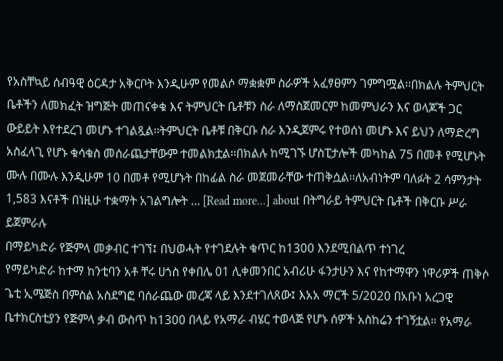የአስቸኳይ ሰብዓዊ ዕርዳታ አቅርቦት እንዲሁም የመልሶ ማቋቋም ስራዎች አፈፃፀምን ገምግሟል፡፡በክልሉ ትምህርት ቤቶችን ለመክፈት ዝግጅት መጠናቀቁ እና ትምህርት ቤቶቹን ስራ ለማስጀመርም ከመምህራን እና ወላጆች ጋር ውይይት እየተደረገ መሆኑ ተገልጿል፡፡ትምህርት ቤቶቹ በቅርቡ ስራ እንዲጀምሩ የተወሰነ መሆኑ እና ይህን ለማድረግ አስፈላጊ የሆኑ ቁሳቁስ መሰራጨታቸውም ተመልክቷል፡፡በክልሉ ከሚገኙ ሆስፒታሎች መካከል 75 በመቶ የሚሆኑት ሙሉ በሙሉ እንዲሁም 10 በመቶ የሚሆኑት በከፊል ስራ መጀመራቸው ተጠቅሷል፡፡ለአብነትም ባለፉት 2 ሳምንታት 1,583 እናቶች በነዚሁ ተቋማት አገልግሎት … [Read more...] about በትግራይ ትምህርት ቤቶች በቅርቡ ሥራ ይጀምራሉ
በማይካድራ የጅምላ መቃብር ተገኘ፤ በህወሓት የተገደሉት ቁጥር ከ1300 እንደሚበልጥ ተነገረ
የማይካድራ ከተማ ከንቲባን አቶ ቸሩ ሀጎስ የቀበሌ 01 ሊቀመንበር አብሪሁ ፋንታሁን እና የከተማዋን ነዋሪዎች ጠቅሶ ጌቲ ኢሜጅስ በምስል አስደግፎ ባሰራጨው መረጃ ላይ እንደተገለጸው፤ እአአ ማርች 5/2020 በአቡነ አረጋዊ ቤተክርስቲያን የጅምላ ቃብ ውስጥ ከ1300 በላይ የአማራ ብሄር ተወላጅ የሆኑ ሰዎች አስከሬን ተገኝቷል። የአማራ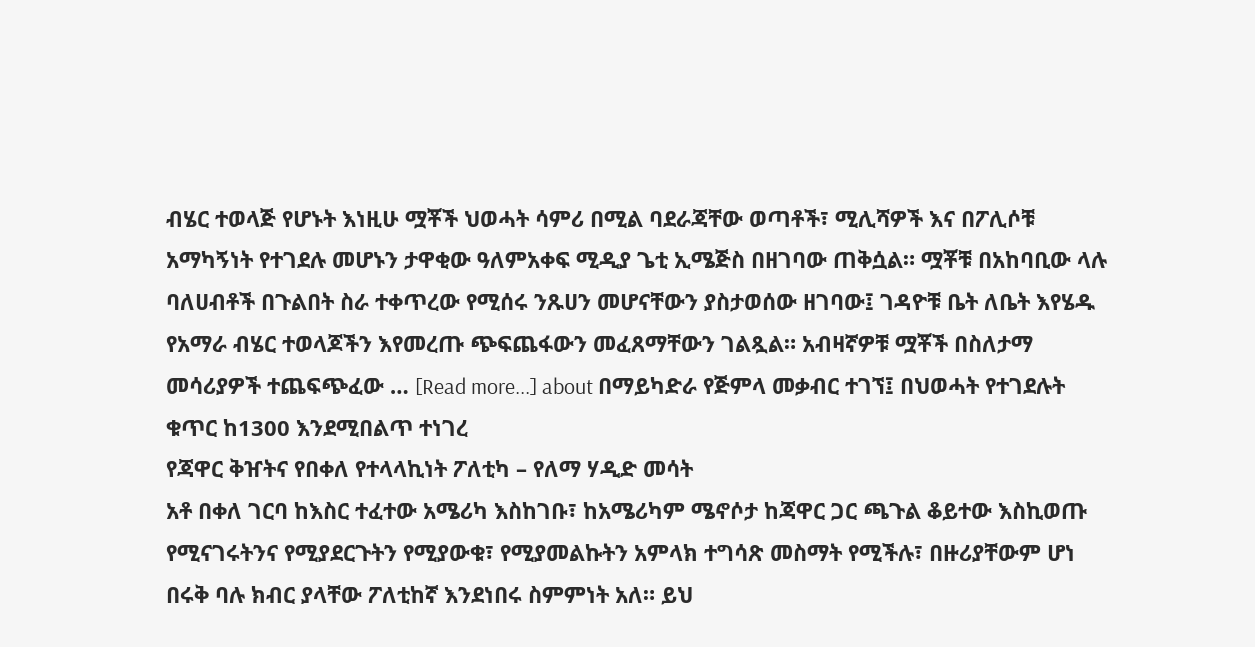ብሄር ተወላጅ የሆኑት እነዚሁ ሟቾች ህወሓት ሳምሪ በሚል ባደራጃቸው ወጣቶች፣ ሚሊሻዎች እና በፖሊሶቹ አማካኝነት የተገደሉ መሆኑን ታዋቂው ዓለምአቀፍ ሚዲያ ጌቲ ኢሜጅስ በዘገባው ጠቅሷል። ሟቾቹ በአከባቢው ላሉ ባለሀብቶች በጉልበት ስራ ተቀጥረው የሚሰሩ ንጹሀን መሆናቸውን ያስታወሰው ዘገባው፤ ገዳዮቹ ቤት ለቤት እየሄዱ የአማራ ብሄር ተወላጆችን እየመረጡ ጭፍጨፋውን መፈጸማቸውን ገልጿል። አብዛኛዎቹ ሟቾች በስለታማ መሳሪያዎች ተጨፍጭፈው … [Read more...] about በማይካድራ የጅምላ መቃብር ተገኘ፤ በህወሓት የተገደሉት ቁጥር ከ1300 እንደሚበልጥ ተነገረ
የጃዋር ቅዠትና የበቀለ የተላላኪነት ፖለቲካ – የለማ ሃዲድ መሳት
አቶ በቀለ ገርባ ከእስር ተፈተው አሜሪካ እስከገቡ፣ ከአሜሪካም ሜኖሶታ ከጃዋር ጋር ጫጉል ቆይተው እስኪወጡ የሚናገሩትንና የሚያደርጉትን የሚያውቁ፣ የሚያመልኩትን አምላክ ተግሳጽ መስማት የሚችሉ፣ በዙሪያቸውም ሆነ በሩቅ ባሉ ክብር ያላቸው ፖለቲከኛ እንደነበሩ ስምምነት አለ። ይህ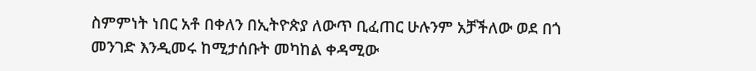ስምምነት ነበር አቶ በቀለን በኢትዮጵያ ለውጥ ቢፈጠር ሁሉንም አቻችለው ወደ በጎ መንገድ እንዲመሩ ከሚታሰቡት መካከል ቀዳሚው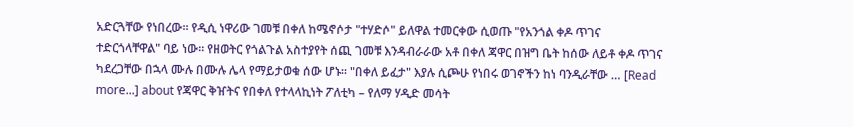አድርጓቸው የነበረው። የዲሲ ነዋሪው ገመቹ በቀለ ከሜኖሶታ "ተሃድሶ" ይለዋል ተመርቀው ሲወጡ "የአንጎል ቀዶ ጥገና ተድርጎላቸዋል" ባይ ነው። የዘወትር የጎልጉል አስተያየት ሰጪ ገመቹ እንዳብራራው አቶ በቀለ ጃዋር በዝግ ቤት ከሰው ለይቶ ቀዶ ጥገና ካደረጋቸው በኋላ ሙሉ በሙሉ ሌላ የማይታወቁ ሰው ሆኑ። "በቀለ ይፈታ" እያሉ ሲጮሁ የነበሩ ወገኖችን ከነ ባንዲራቸው … [Read more...] about የጃዋር ቅዠትና የበቀለ የተላላኪነት ፖለቲካ – የለማ ሃዲድ መሳት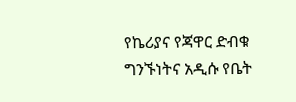የኬሪያና የጃዋር ድብቁ ግንኙነትና አዲሱ የቤት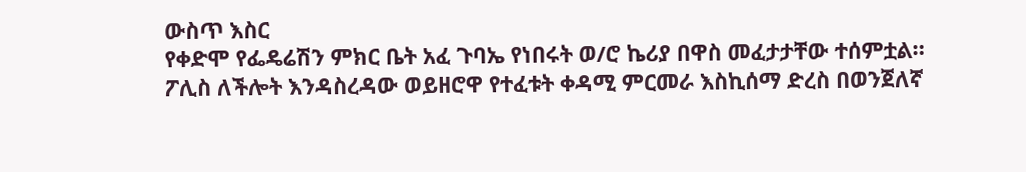ውስጥ እስር
የቀድሞ የፌዴሬሽን ምክር ቤት አፈ ጉባኤ የነበሩት ወ/ሮ ኬሪያ በዋስ መፈታታቸው ተሰምቷል። ፖሊስ ለችሎት እንዳስረዳው ወይዘሮዋ የተፈቱት ቀዳሚ ምርመራ እስኪሰማ ድረስ በወንጀለኛ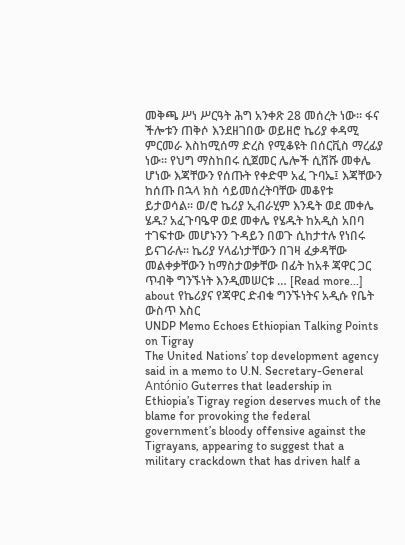መቅጫ ሥነ ሥርዓት ሕግ አንቀጽ 28 መሰረት ነው። ፋና ችሎቱን ጠቅሶ እንደዘገበው ወይዘሮ ኬሪያ ቀዳሚ ምርመራ እስከሚሰማ ድረስ የሚቆዩት በሰርቪስ ማረፊያ ነው። የህግ ማስከበሩ ሲጀመር ሌሎች ሲሸሹ መቀሌ ሆነው እጃቸውን የሰጡት የቀድሞ አፈ ጉባኤ፤ እጃቸውን ከሰጡ በኋላ ክስ ሳይመሰረትባቸው መቆየቱ ይታወሳል። ወ/ሮ ኬሪያ ኢብራሂም እንዴት ወደ መቀሌ ሄዱ? አፈጉባዔዋ ወደ መቀሌ የሄዱት ከአዲስ አበባ ተገፍተው መሆኑንን ጉዳይን በወጉ ሲከታተሉ የነበሩ ይናገራሉ። ኬሪያ ሃላፊነታቸውን በገዛ ፈቃዳቸው መልቀቃቸውን ከማስታወቃቸው በፊት ከአቶ ጃዋር ጋር ጥብቅ ግንኙነት እንዲመሠርቱ … [Read more...] about የኬሪያና የጃዋር ድብቁ ግንኙነትና አዲሱ የቤት ውስጥ እስር
UNDP Memo Echoes Ethiopian Talking Points on Tigray
The United Nations’ top development agency said in a memo to U.N. Secretary-General António Guterres that leadership in Ethiopia’s Tigray region deserves much of the blame for provoking the federal government’s bloody offensive against the Tigrayans, appearing to suggest that a military crackdown that has driven half a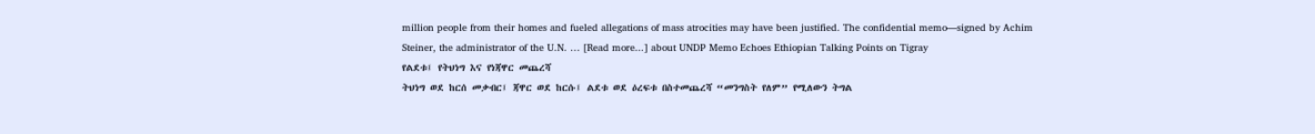million people from their homes and fueled allegations of mass atrocities may have been justified. The confidential memo—signed by Achim Steiner, the administrator of the U.N. … [Read more...] about UNDP Memo Echoes Ethiopian Talking Points on Tigray
የልደቱ፤ የትህነግ እና የነጃዋር መጨረሻ
ትህነግ ወደ ከርሰ መቃብር፤ ጃዋር ወደ ከርሱ፤ ልደቱ ወደ ዕረፍቱ በስተመጨረሻ “መንግስት የለም” የሚለውን ትግል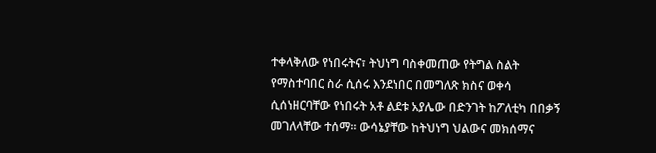ተቀላቅለው የነበሩትና፣ ትህነግ ባስቀመጠው የትግል ስልት የማስተባበር ስራ ሲሰሩ እንደነበር በመግለጽ ክስና ወቀሳ ሲሰነዘርባቸው የነበሩት አቶ ልደቱ አያሌው በድንገት ከፖለቲካ በበቃኝ መገለላቸው ተሰማ። ውሳኔያቸው ከትህነግ ህልውና መክሰማና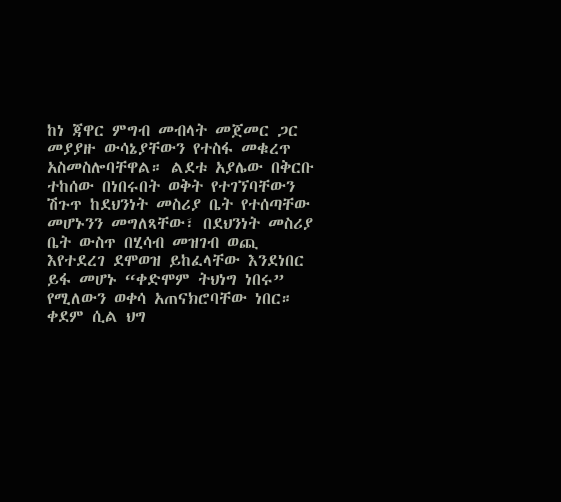ከነ ጃዋር ምግብ መብላት መጀመር ጋር መያያዙ ውሳኔያቸውን የተስፋ መቁረጥ አስመስሎባቸዋል። ልደቱ አያሌው በቅርቡ ተከሰው በነበሩበት ወቅት የተገኘባቸውን ሽጉጥ ከደህንነት መስሪያ ቤት የተሰጣቸው መሆኑንን መግለጻቸው፣ በደህንነት መስሪያ ቤት ውስጥ በሂሳብ መዝገብ ወጪ እየተደረገ ደሞወዝ ይከፈላቸው እንደነበር ይፋ መሆኑ “ቀድሞም ትህነግ ነበሩ” የሚለውን ወቀሳ አጠናክሮባቸው ነበር። ቀደም ሲል ህግ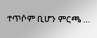ተጥሶም ቢሆን ምርጫ …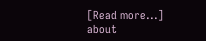[Read more...] about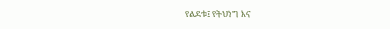የልደቱ፤ የትህነግ እና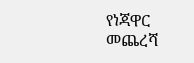የነጃዋር መጨረሻ